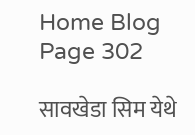Home Blog Page 302

सावखेडा सिम येथे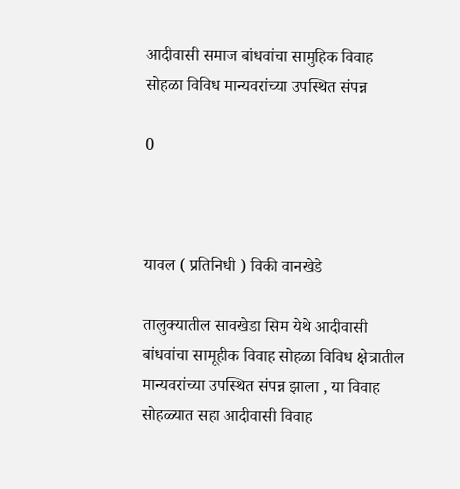आदीवासी समाज बांधवांचा सामुहिक विवाह सोहळा विविध मान्यवरांच्या उपस्थित संपन्न

0



यावल ( प्रतिनिधी ) विकी वानखेडे

तालुक्यातील सावखेडा सिम येथे आदीवासी बांधवांचा सामूहीक विवाह सोहळा विविध क्षेत्रातील मान्यवरांच्या उपस्थित संपन्न झाला , या विवाह सोहळ्यात सहा आदीवासी विवाह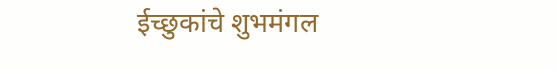ईच्छुकांचे शुभमंगल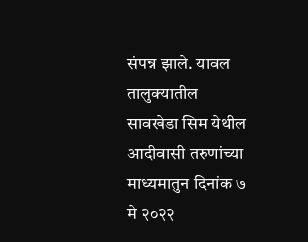संपन्न झाले. यावल तालुक्यातील सावखेडा सिम येथील आदीवासी तरुणांच्या माध्यमातुन दिनांक ७ मे २०२२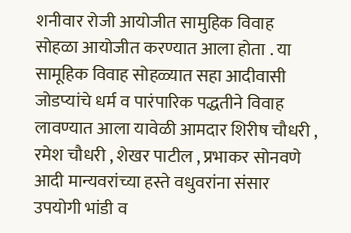शनीवार रोजी आयोजीत सामुहिक विवाह सोहळा आयोजीत करण्यात आला होता . या सामूहिक विवाह सोहळ्यात सहा आदीवासी जोडप्यांचे धर्म व पारंपारिक पद्धतीने विवाह लावण्यात आला यावेळी आमदार शिरीष चौधरी , रमेश चौधरी , शेखर पाटील , प्रभाकर सोनवणे आदी मान्यवरांच्या हस्ते वधुवरांना संसार उपयोगी भांडी व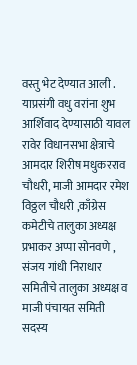वस्तु भेट देण्यात आली . याप्रसंगी वधु वरांना शुभ आर्शिवाद देण्यासाठी यावल रावेर विधानसभा क्षेत्राचे आमदार शिरीष मधुकरराव चौधरी, माजी आमदार रमेश विठ्ठल चौधरी ,काँग्रेस कमेटीचे तालुका अध्यक्ष प्रभाकर अप्पा सोनवणे , संजय गांधी निराधार समितीचे तालुका अध्यक्ष व माजी पंचायत समिती सदस्य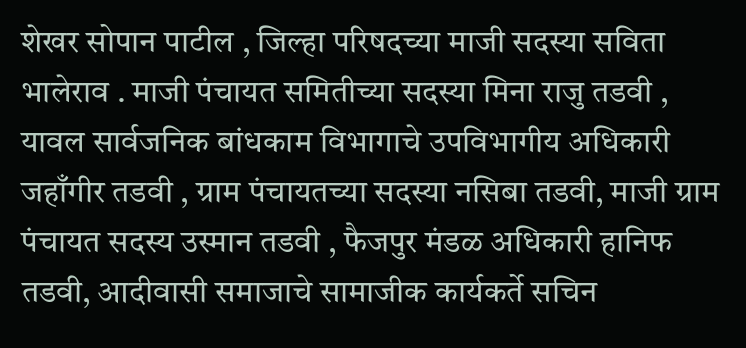शेखर सोपान पाटील , जिल्हा परिषदच्या माजी सदस्या सविता भालेराव . माजी पंचायत समितीच्या सदस्या मिना राजु तडवी , यावल सार्वजनिक बांधकाम विभागाचे उपविभागीय अधिकारी जहाँगीर तडवी , ग्राम पंचायतच्या सदस्या नसिबा तडवी, माजी ग्राम पंचायत सदस्य उस्मान तडवी , फैजपुर मंडळ अधिकारी हानिफ तडवी, आदीवासी समाजाचे सामाजीक कार्यकर्ते सचिन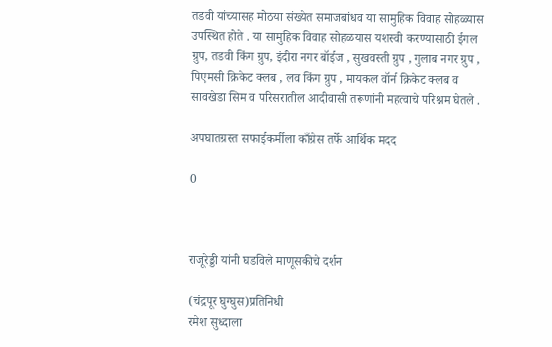तडवी यांच्यासह मोठया संख्येत समाजबांधव या सामुहिक विवाह सोहळ्यास उपस्थित होते . या सामुहिक विवाह सोहळयास यशस्वी करण्यासाठी ईगल ग्रुप, तडवी किंग ग्रुप, इंदीरा नगर बॉईज , सुखवस्ती ग्रुप , गुलाब नगर ग्रुप , पिएमसी क्रिकेट क्लब , लव किंग ग्रुप , मायकल वॉर्न क्रिकेट क्लब व सावखेडा सिम व परिसरातील आदीवासी तरूणांनी महत्वाचे परिश्नम घेतले .

अपघातग्रस्त सफाईकर्मीला काँग्रेस तर्फे आर्थिक मदद

0



राजूरेड्डी यांनी घडविले माणूसकीचे दर्शन

(चंद्रपूर घुग्घुस)प्रतिनिधी
रमेश सुध्दाला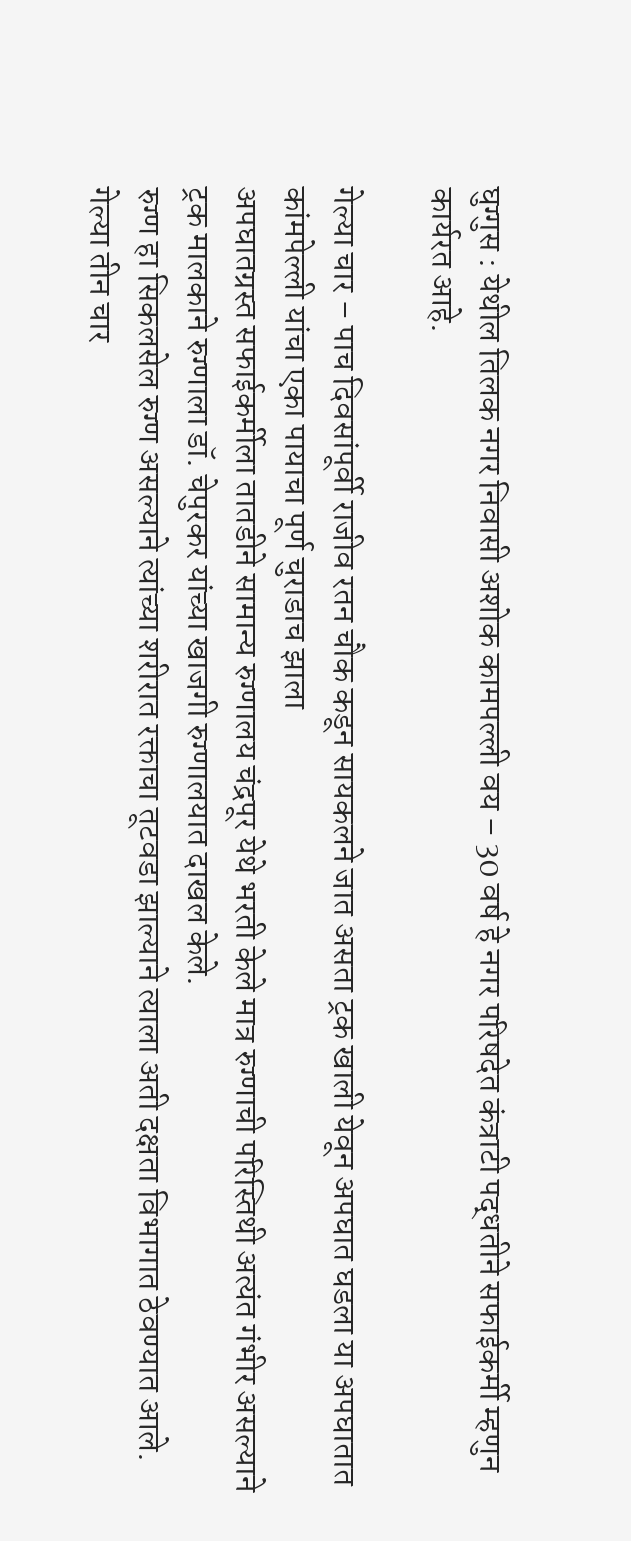घुग्गुस : येथील तिलक नगर निवासी अशोक कामपल्ली वय – 30 वर्ष हे नगर परिषदेत कंत्राटी पद्धतीने सफाईकर्मी म्हणुन कार्यरत आहे.

गेल्या चार – पाच दिवसांपूर्वी राजीव रतन चौक कडून सायकलने जात असता ट्रक खाली येवून अपघात घडला या अपघातात कांमपेल्ली यांचा एका पायाचा पूर्ण चुराडाच झाला
अपघातग्रस्त सफाईकर्मीला तातडीने सामान्य रुग्णालय चंद्रपूर येथे भरती केले मात्र रुग्णाची परिस्तिथी अत्यंत गंभीर असल्याने ट्रक मालकाने रुग्णाला डॉ. चेपुरकर यांच्या खाजगी रुग्णालयात दाखल केले.
रुग्ण हा सिकलसेल रुग्ण असल्याने त्यांच्या शरीरात रक्ताचा तूटवडा झाल्याने त्याला अती दक्षता विभागात ठेवण्यात आले.
गेल्या तीन चार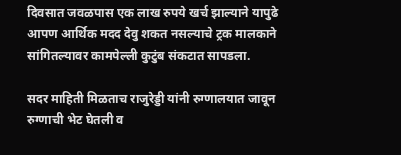दिवसात जवळपास एक लाख रुपये खर्च झाल्याने यापुढे आपण आर्थिक मदद देवु शकत नसल्याचे ट्रक मालकाने सांगितल्यावर कामपेल्ली कुटुंब संकटात सापडला.

सदर माहिती मिळताच राजुरेड्डी यांनी रुग्णालयात जावून रुग्णाची भेट घेतली व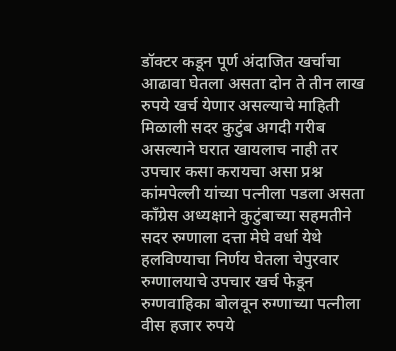डॉक्टर कडून पूर्ण अंदाजित खर्चाचा आढावा घेतला असता दोन ते तीन लाख रुपये खर्च येणार असल्याचे माहिती मिळाली सदर कुटुंब अगदी गरीब असल्याने घरात खायलाच नाही तर उपचार कसा करायचा असा प्रश्न कांमपेल्ली यांच्या पत्नीला पडला असता काँग्रेस अध्यक्षाने कुटुंबाच्या सहमतीने सदर रुग्णाला दत्ता मेघे वर्धा येथे हलविण्याचा निर्णय घेतला चेपुरवार रुग्णालयाचे उपचार खर्च फेडून रुग्णवाहिका बोलवून रुग्णाच्या पत्नीला वीस हजार रुपये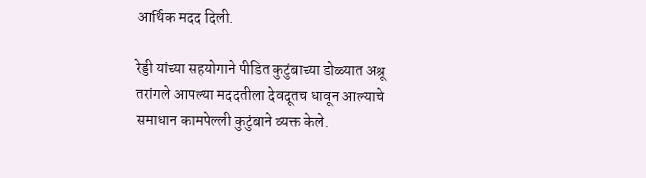आर्थिक मदद दिली.

रेड्डी यांच्या सहयोगाने पीडित कुटुंबाच्या डोळ्यात अश्रू तरांगले आपल्या मददतीला देवदूतच धावून आल्याचे समाधान कामपेल्ली कुटुंबाने व्यक्त केले.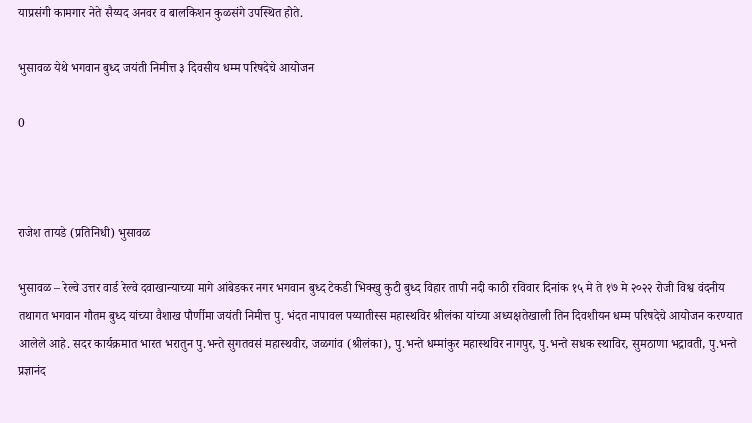याप्रसंगी कामगार नेते सैय्यद अनवर व बालकिशन कुळसंगे उपस्थित होते.

भुसावळ येथे भगवान बुध्द जयंती निमीत्त ३ दिवसीय धम्म परिषदेचे आयोजन

0



राजेश तायडे (प्रतिनिधी) भुसावळ

भुसावळ – रेल्वे उत्तर वार्ड रेल्वे दवाखान्याच्या मागे आंबेडकर नगर भगवान बुध्द टेकडी भिक्खु कुटी बुध्द विहार तापी नदी काठी रविवार दिनांक १५ मे ते १७ मे २०२२ रोजी विश्व वंदनीय तथागत भगवान गौतम बुध्द यांच्या वैशाख पौर्णीमा जयंती निमीत्त पु. भंदत नापावल पय्यातीस्स महास्थविर श्रीलंका यांच्या अध्यक्षतेखाली तिन दिवशीयन धम्म परिषदेचे आयोजन करण्यात आलेले आहे. सदर कार्यक्रमात भारत भरातुन पु.भन्ते सुगतवसं महास्थवीर, जळगांव (श्रीलंका), पु.भन्ते धम्मांकुर महास्थविर नागपुर, पु.भन्ते सधक स्थाविर, सुमठाणा भद्रावती, पु.भन्ते प्रज्ञानंद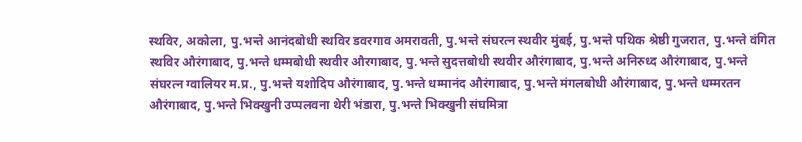स्थविर, अकोला, पु.भन्ते आनंदबोधी स्थविर डवरगाव अमरावती, पु.भन्ते संघरत्न स्थवीर मुंबई, पु.भन्ते पथिक श्रेष्ठी गुजरात, पु.भन्ते वंगित स्थविर औरंगाबाद, पु.भन्ते धम्मबोधी स्थवीर औरगाबाद, पु.भन्ते सुदत्तबोधी स्थवीर औरंगाबाद, पु.भन्ते अनिरुध्द औरंगाबाद, पु.भन्ते संघरत्न ग्वालियर म.प्र., पु.भन्ते यशोदिप औरंगाबाद, पु.भन्ते धम्मानंद औरंगाबाद, पु.भन्ते मंगलबोधी औरंगाबाद, पु.भन्ते धम्मरतन औरंगाबाद, पु.भन्ते भिक्खुनी उप्पलवना थेरी भंडारा, पु.भन्ते भिक्खुनी संघमित्रा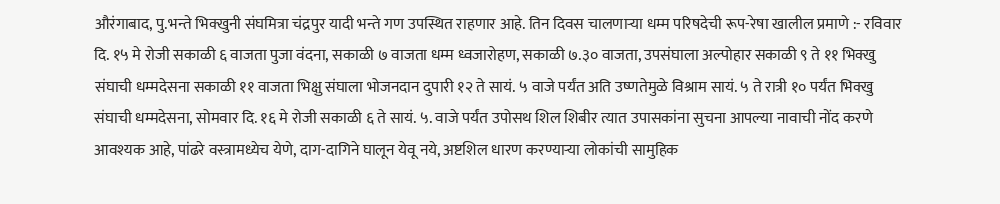औरंगाबाद, पु.भन्ते भिक्खुनी संघमित्रा चंद्रपुर यादी भन्ते गण उपस्थित राहणार आहे. तिन दिवस चालणाऱ्या धम्म परिषदेची रूप-रेषा खालील प्रमाणे :- रविवार दि. १५ मे रोजी सकाळी ६ वाजता पुजा वंदना, सकाळी ७ वाजता धम्म ध्वजारोहण, सकाळी ७.३० वाजता, उपसंघाला अल्पोहार सकाळी ९ ते ११ भिक्खु संघाची धम्मदेसना सकाळी ११ वाजता भिक्षु संघाला भोजनदान दुपारी १२ ते सायं. ५ वाजे पर्यंत अति उष्णतेमुळे विश्राम सायं. ५ ते रात्री १० पर्यंत भिक्खु संघाची धम्मदेसना, सोमवार दि. १६ मे रोजी सकाळी ६ ते सायं. ५. वाजे पर्यंत उपोसथ शिल शिबीर त्यात उपासकांना सुचना आपल्या नावाची नोंद करणे आवश्यक आहे, पांढरे वस्त्रामध्येच येणे, दाग-दागिने घालून येवू नये, अष्टशिल धारण करण्याऱ्या लोकांची सामुहिक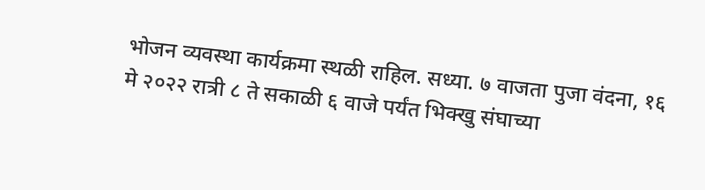भोजन व्यवस्था कार्यक्रमा स्थळी राहिल. सध्या. ७ वाजता पुजा वंदना, १६ मे २०२२ रात्री ८ ते सकाळी ६ वाजे पर्यंत भिक्खु संघाच्या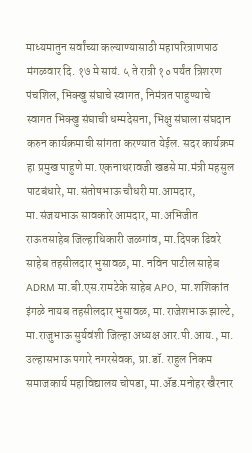माध्यमातुन सर्वांच्या कल्याण्यासाठी महापरित्राणपाठ मंगळवार दि. १७ मे सायं. ५ ते रात्री १० पर्यंत त्रिशरण पंचशिल, भिक्खु संघाचे स्वागत, निमंत्रत पाहुण्याचे स्वागत भिक्खु संघाची धम्मदेसना, भिक्षु संघाला संघदान करुन कार्यक्रमाची सांगता करण्यात येईल. सदर कार्यक्रम हा प्रमुख पाहुणे मा.एकनाथरावजी खडसे मा.मंत्री महसुल पाटबंधारे, मा.संतोषभाऊ चौधरी मा.आमदार, मा.संजयभाऊ सावकारे आमदार, मा.अभिजीत राऊतसाहेब जिल्हाधिकारी जळगांव, मा.दिपक ढिवरे साहेब तहसीलदार भुसावळ, मा. नविन पाटील साहेब ADRM मा.बी.एस.रामटेके साहेब APO, मा.शशिकांत इंगळे नायब तहसीलदार भुसावळ, मा.राजेशभाऊ झाल्टे, मा.राजुभाऊ सुर्यवंशी जिल्हा अध्यक्ष आर.पी.आय., मा. उल्हासभाऊ पगारे नगरसेवक, प्रा.डॉ. राहुल निकम समाजकार्य महाविद्यालय चोपडा, मा.ॲड.मनोहर खैरनार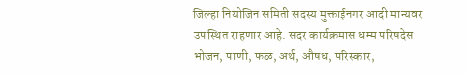जिल्हा नियोजिन समिती सदस्य मुक्ताईनगर आदी मान्यवर उपस्थित राहणार आहे. सदर कार्यक्रमास धम्म परिषदेस भोजन, पाणी, फळ, अर्थ, औषध, परिस्कार,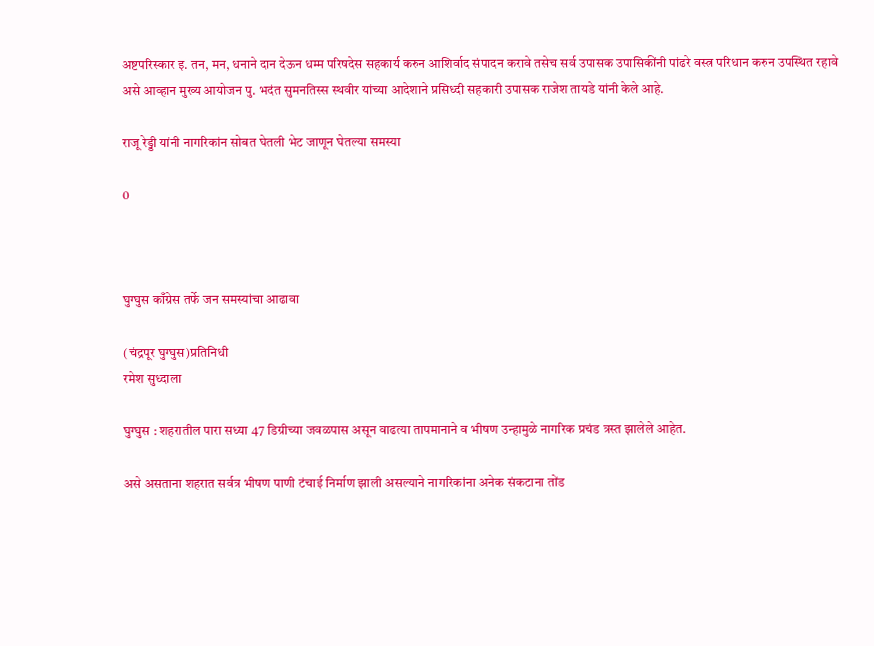अष्टपरिस्कार इ. तन, मन, धनाने दान देऊन धम्म परिषदेस सहकार्य करुन आशिर्वाद संपादन करावे तसेच सर्व उपासक उपासिकींनी पांढरे वस्त्र परिधान करुन उपस्थित रहावे असे आव्हान मुख्य आयोजन पु. भदंत सुमनतिस्स स्थवीर यांच्या आदेशाने प्रसिध्दी सहकारी उपासक राजेश तायडे यांनी केले आहे.

राजू रेड्डी यांनी नागरिकांन सोबत घेतली भेट जाणून घेतल्या समस्या

0



घुग्घुस काँग्रेस तर्फे जन समस्यांचा आढावा

(चंद्रपूर घुग्घुस)प्रतिनिधी
रमेश सुध्दाला

घुग्घुस : शहरातील पारा सध्या 47 डिग्रीच्या जवळपास असून वाढत्या तापमानाने व भीषण उन्हामुळे नागरिक प्रचंड त्रस्त झालेले आहेत.

असे असताना शहरात सर्वत्र भीषण पाणी टंचाई निर्माण झाली असल्याने नागरिकांना अनेक संकटाना तोंड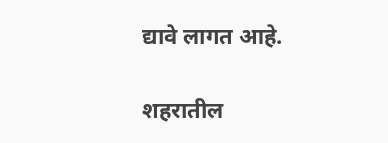द्यावे लागत आहे.

शहरातील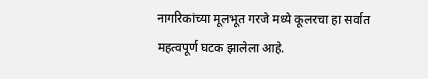नागरिकांच्या मूलभूत गरजे मध्ये कूलरचा हा सर्वात महत्वपूर्ण घटक झालेला आहे.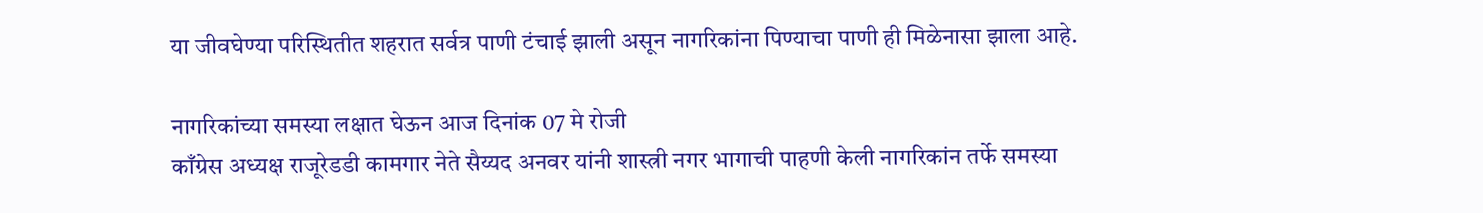या जीवघेण्या परिस्थितीत शहरात सर्वत्र पाणी टंचाई झाली असून नागरिकांना पिण्याचा पाणी ही मिळेनासा झाला आहे.

नागरिकांच्या समस्या लक्षात घेऊन आज दिनांक 07 मे रोजी
काँग्रेस अध्यक्ष राजूरेडडी कामगार नेते सैय्यद अनवर यांनी शास्त्री नगर भागाची पाहणी केली नागरिकांन तर्फे समस्या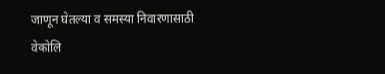जाणून घेतल्या व समस्या निवारणासाठी वेकोलि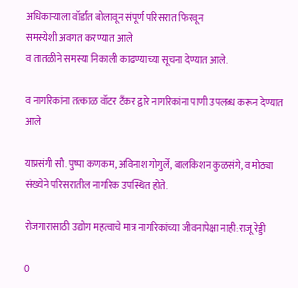अधिकाऱ्याला वॉर्डांत बोलावून संपूर्ण परिसरात फिरवून
समस्येशी अवगत करण्यात आले
व तातळीने समस्या निकाली काढण्याच्या सूचना देण्यात आले.

व नागरिकांना तत्काळ वॉटर टँकर द्वारे नागरिकांना पाणी उपलब्ध करून देण्यात आले

याप्रसंगी सौ. पुष्पा कणकम, अविनाश गोगुर्ले, बालकिशन कुळसंगे, व मोठ्या संख्येने परिसरातील नागरिक उपस्थित होते.

रोजगारासाठी उद्योग महत्वाचे मात्र नागरिकांच्या जीवनापेक्षा नाही:राजू रेड्डी

0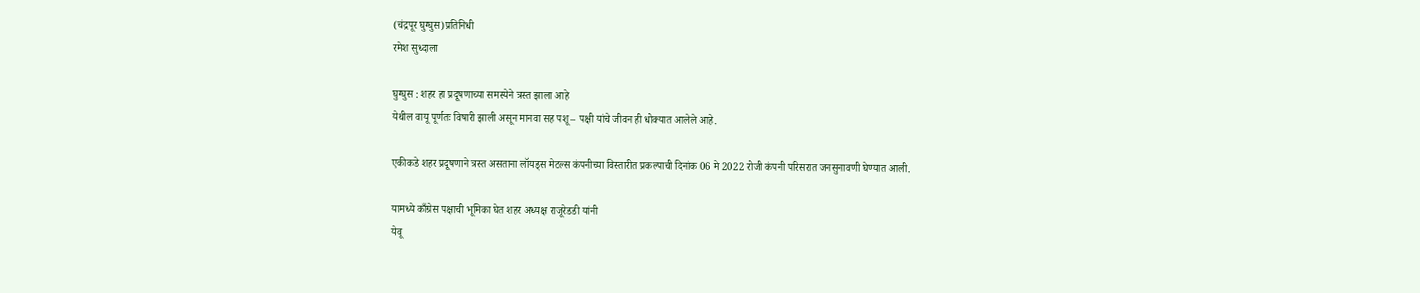(चंद्रपूर घुग्घुस)प्रतिनिधी
रमेश सुध्दाला

घुग्घुस : शहर हा प्रदूषणाच्या समस्येने त्रस्त झाला आहे
येथील वायू पूर्णतः विषारी झाली असून मानवा सह पशू – पक्षी यांचे जीवन ही धोक्यात आलेले आहे.

एकीकडे शहर प्रदूषणाने त्रस्त असताना लॉयड्स मेटल्स कंपनीच्या विस्तारीत प्रकल्पाची दिनांक 06 मे 2022 रोजी कंपनी परिसरात जनसुनावणी घेण्यात आली.

यामध्ये काँग्रेस पक्षाची भूमिका घेत शहर अध्यक्ष राजूरेडडी यांनी
येवू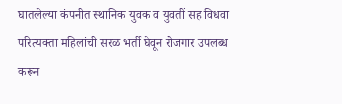घातलेल्या कंपनीत स्थानिक युवक व युवतीं सह विधवा परित्यक्ता महिलांची सरळ भर्ती घेवून रोजगार उपलब्ध करून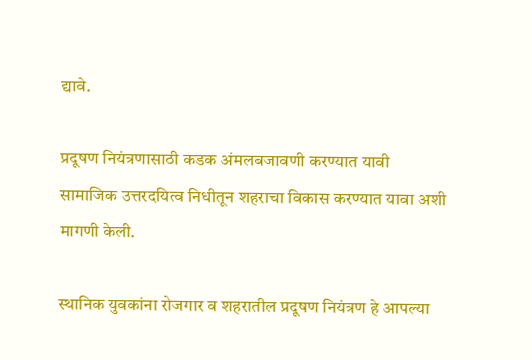द्यावे.

प्रदूषण नियंत्रणासाठी कडक अंमलबजावणी करण्यात यावी
सामाजिक उत्तरदयित्व निधीतून शहराचा विकास करण्यात यावा अशी मागणी केली.

स्थानिक युवकांना रोजगार व शहरातील प्रदूषण नियंत्रण हे आपल्या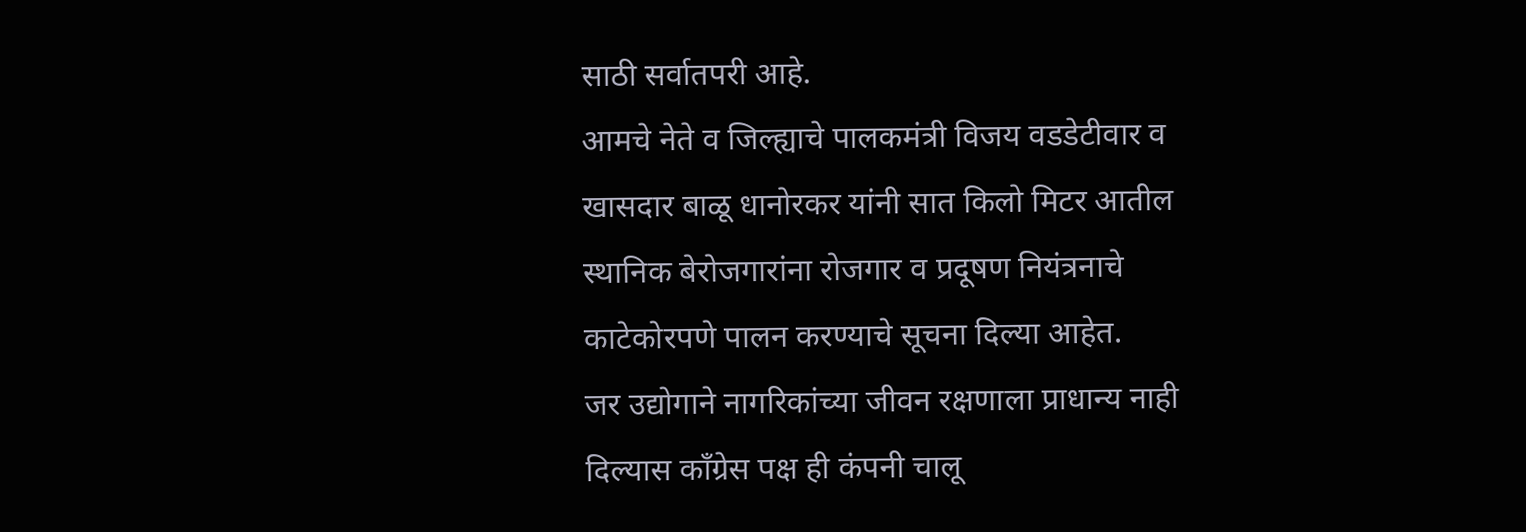साठी सर्वातपरी आहे.
आमचे नेते व जिल्ह्याचे पालकमंत्री विजय वडडेटीवार व खासदार बाळू धानोरकर यांनी सात किलो मिटर आतील स्थानिक बेरोजगारांना रोजगार व प्रदूषण नियंत्रनाचे काटेकोरपणे पालन करण्याचे सूचना दिल्या आहेत.
जर उद्योगाने नागरिकांच्या जीवन रक्षणाला प्राधान्य नाही दिल्यास काँग्रेस पक्ष ही कंपनी चालू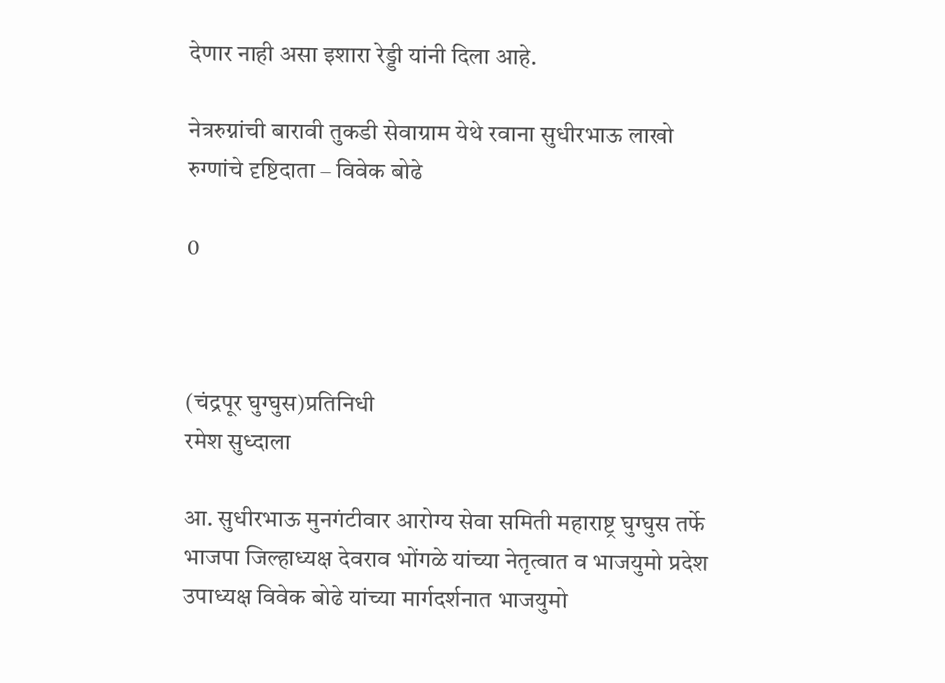देणार नाही असा इशारा रेड्डी यांनी दिला आहे.

नेत्ररुग्नांची बारावी तुकडी सेवाग्राम येथे रवाना सुधीरभाऊ लाखो रुग्णांचे दृष्टिदाता – विवेक बोढे

0



(चंद्रपूर घुग्घुस)प्रतिनिधी
रमेश सुध्दाला

आ. सुधीरभाऊ मुनगंटीवार आरोग्य सेवा समिती महाराष्ट्र घुग्घुस तर्फे भाजपा जिल्हाध्यक्ष देवराव भोंगळे यांच्या नेतृत्वात व भाजयुमो प्रदेश उपाध्यक्ष विवेक बोढे यांच्या मार्गदर्शनात भाजयुमो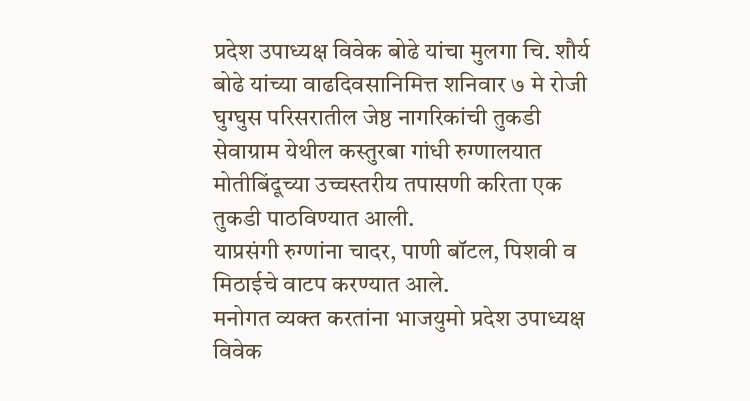प्रदेश उपाध्यक्ष विवेक बोढे यांचा मुलगा चि. शौर्य बोढे यांच्या वाढदिवसानिमित्त शनिवार ७ मे रोजी घुग्घुस परिसरातील जेष्ठ नागरिकांची तुकडी सेवाग्राम येथील कस्तुरबा गांधी रुग्णालयात मोतीबिंदूच्या उच्चस्तरीय तपासणी करिता एक तुकडी पाठविण्यात आली.
याप्रसंगी रुग्णांना चादर, पाणी बॉटल, पिशवी व मिठाईचे वाटप करण्यात आले.
मनोगत व्यक्त करतांना भाजयुमो प्रदेश उपाध्यक्ष विवेक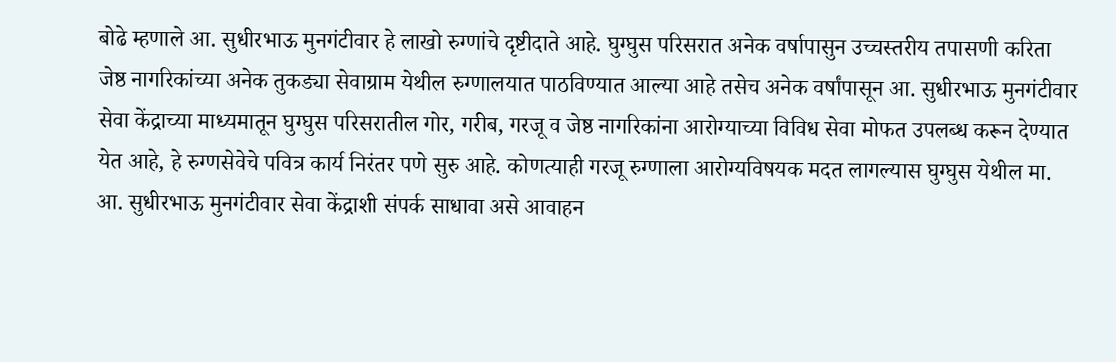बोढे म्हणाले आ. सुधीरभाऊ मुनगंटीवार हे लाखो रुग्णांचे दृष्टीदाते आहे. घुग्घुस परिसरात अनेक वर्षापासुन उच्चस्तरीय तपासणी करिता जेष्ठ नागरिकांच्या अनेक तुकड्या सेवाग्राम येथील रुग्णालयात पाठविण्यात आल्या आहे तसेच अनेक वर्षांपासून आ. सुधीरभाऊ मुनगंटीवार सेवा केंद्राच्या माध्यमातून घुग्घुस परिसरातील गोर, गरीब, गरजू व जेष्ठ नागरिकांना आरोग्याच्या विविध सेवा मोफत उपलब्ध करून देण्यात येत आहे, हे रुग्णसेवेचे पवित्र कार्य निरंतर पणे सुरु आहे. कोणत्याही गरजू रुग्णाला आरोग्यविषयक मदत लागल्यास घुग्घुस येथील मा. आ. सुधीरभाऊ मुनगंटीवार सेवा केंद्राशी संपर्क साधावा असे आवाहन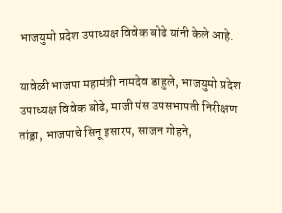भाजयुमो प्रदेश उपाध्यक्ष विवेक बोढे यांनी केले आहे.

यावेळी भाजपा महामंत्री नामदेव डाहुले, भाजयुमो प्रदेश उपाध्यक्ष विवेक बोढे, माजी पंस उपसभापती निरीक्षण तांड्रा, भाजपाचे सिनू इसारप, साजन गोहने,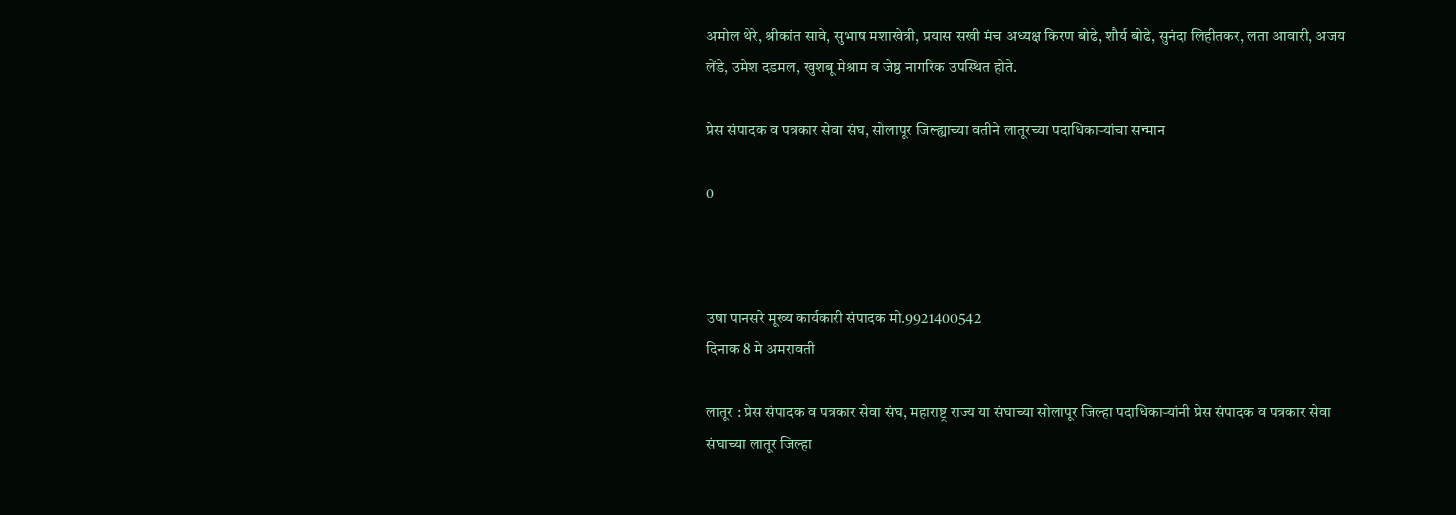अमोल थेरे, श्रीकांत सावे, सुभाष मशाखेत्री, प्रयास सखी मंच अध्यक्ष किरण बोढे, शौर्य बोढे, सुनंदा लिहीतकर, लता आवारी, अजय लेंडे, उमेश दडमल, खुशबू मेश्राम व जेष्ठ नागरिक उपस्थित होते.

प्रेस संपादक व पत्रकार सेवा संघ, सोलापूर जिल्ह्याच्या वतीने लातूरच्या पदाधिकाऱ्यांचा सन्मान

0



उषा पानसरे मूख्य कार्यकारी संपादक मो.9921400542
दिनाक 8 मे अमरावती

लातूर : प्रेस संपादक व पत्रकार सेवा संघ, महाराष्ट्र राज्य या संघाच्या सोलापूर जिल्हा पदाधिकाऱ्यांनी प्रेस संपादक व पत्रकार सेवा संघाच्या लातूर जिल्हा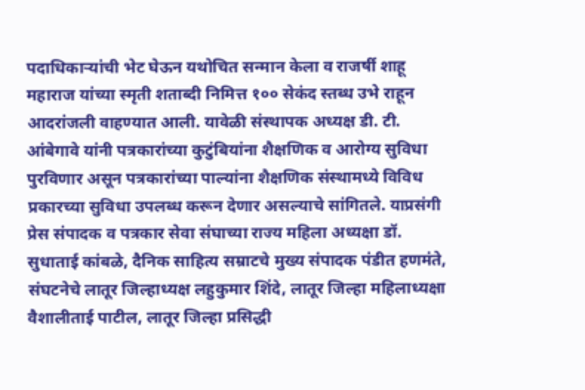पदाधिकाऱ्यांची भेट घेऊन यथोचित सन्मान केला व राजर्षी शाहू महाराज यांच्या स्मृती शताब्दी निमित्त १०० सेकंद स्तब्ध उभे राहून आदरांजली वाहण्यात आली. यावेळी संस्थापक अध्यक्ष डी. टी. आंबेगावे यांनी पत्रकारांच्या कुटुंबियांना शैक्षणिक व आरोग्य सुविधा पुरविणार असून पत्रकारांच्या पाल्यांना शैक्षणिक संस्थामध्ये विविध प्रकारच्या सुविधा उपलब्ध करून देणार असल्याचे सांगितले. याप्रसंगी प्रेस संपादक व पत्रकार सेवा संघाच्या राज्य महिला अध्यक्षा डॉ. सुधाताई कांबळे, दैनिक साहित्य सम्राटचे मुख्य संपादक पंडीत हणमंते, संघटनेचे लातूर जिल्हाध्यक्ष लहुकुमार शिंदे, लातूर जिल्हा महिलाध्यक्षा वैशालीताई पाटील, लातूर जिल्हा प्रसिद्धी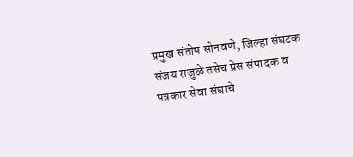प्रमुख संतोष सोनवणे, जिल्हा संघटक संजय राजुळे तसेच प्रेस संपादक व पत्रकार सेवा संघाचे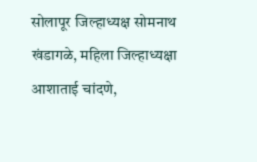सोलापूर जिल्हाध्यक्ष सोमनाथ खंडागळे, महिला जिल्हाध्यक्षा आशाताई चांदणे,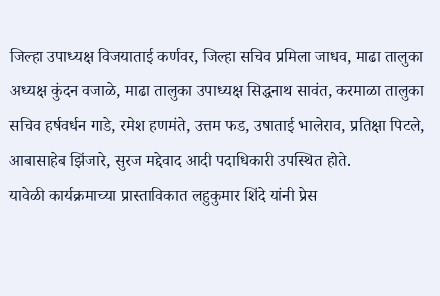जिल्हा उपाध्यक्ष विजयाताई कर्णवर, जिल्हा सचिव प्रमिला जाधव, माढा तालुका अध्यक्ष कुंदन वजाळे, माढा तालुका उपाध्यक्ष सिद्धनाथ सावंत, करमाळा तालुका सचिव हर्षवर्धन गाडे, रमेश हणमंते, उत्तम फड, उषाताई भालेराव, प्रतिक्षा पिटले, आबासाहेब झिंजारे, सुरज मद्देवाद आदी पदाधिकारी उपस्थित होते.
यावेळी कार्यक्रमाच्या प्रास्ताविकात लहुकुमार शिंदे यांनी प्रेस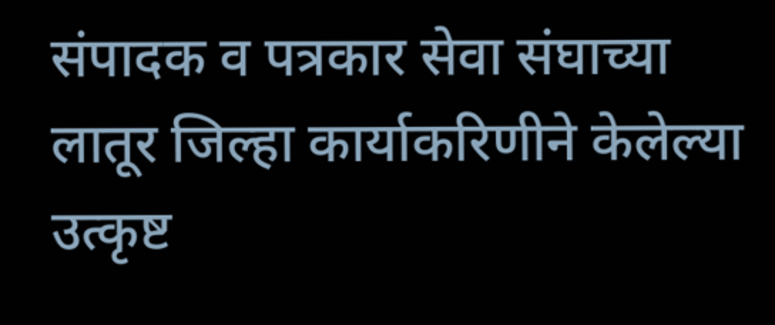संपादक व पत्रकार सेवा संघाच्या लातूर जिल्हा कार्याकरिणीने केलेल्या उत्कृष्ट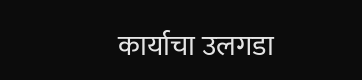कार्याचा उलगडा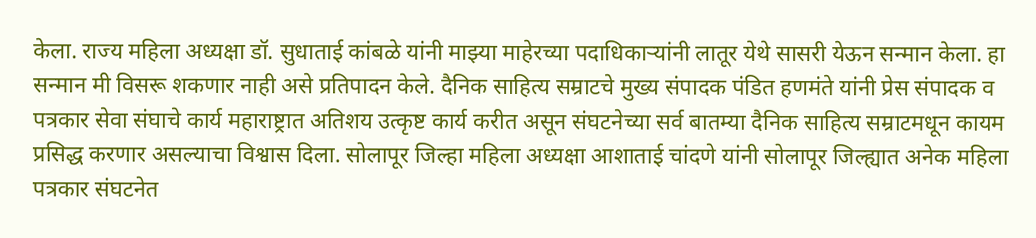केला. राज्य महिला अध्यक्षा डॉ. सुधाताई कांबळे यांनी माझ्या माहेरच्या पदाधिकाऱ्यांनी लातूर येथे सासरी येऊन सन्मान केला. हा सन्मान मी विसरू शकणार नाही असे प्रतिपादन केले. दैनिक साहित्य सम्राटचे मुख्य संपादक पंडित हणमंते यांनी प्रेस संपादक व पत्रकार सेवा संघाचे कार्य महाराष्ट्रात अतिशय उत्कृष्ट कार्य करीत असून संघटनेच्या सर्व बातम्या दैनिक साहित्य सम्राटमधून कायम प्रसिद्ध करणार असल्याचा विश्वास दिला. सोलापूर जिल्हा महिला अध्यक्षा आशाताई चांदणे यांनी सोलापूर जिल्ह्यात अनेक महिला पत्रकार संघटनेत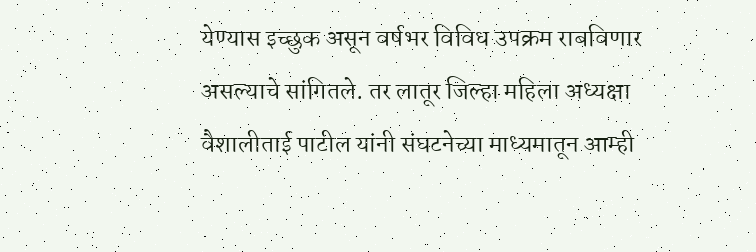येण्यास इच्छुक असून वर्षभर विविध उपक्रम राबविणार असल्याचे सांगितले. तर लातूर जिल्हा महिला अध्यक्षा वैशालीताई पाटील यांनी संघटनेच्या माध्यमातून आम्ही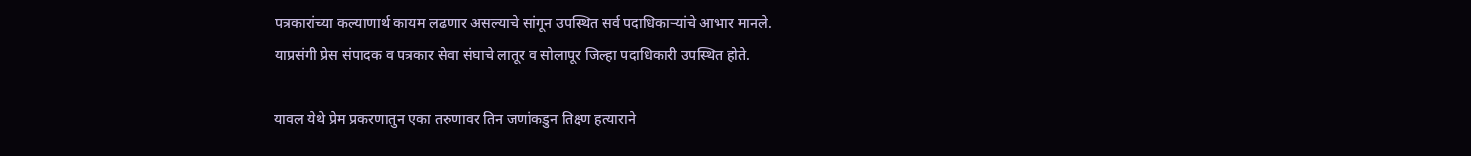पत्रकारांच्या कल्याणार्थ कायम लढणार असल्याचे सांगून उपस्थित सर्व पदाधिकाऱ्यांचे आभार मानले.
याप्रसंगी प्रेस संपादक व पत्रकार सेवा संघाचे लातूर व सोलापूर जिल्हा पदाधिकारी उपस्थित होते.

यावल येथे प्रेम प्रकरणातुन एका तरुणावर तिन जणांकडुन तिक्ष्ण हत्याराने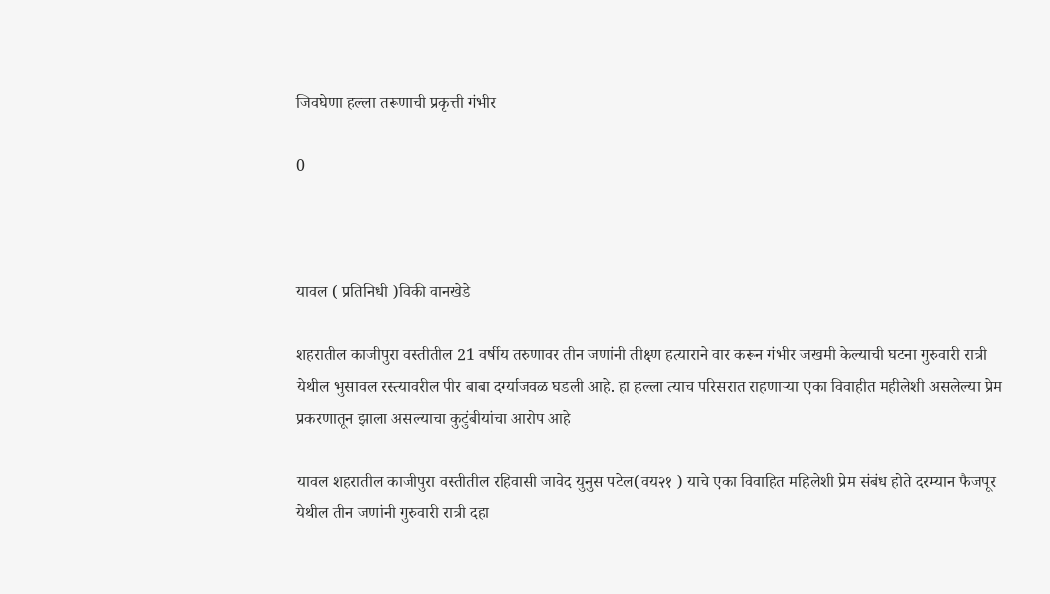जिवघेणा हल्ला तरूणाची प्रकृत्ती गंभीर

0



यावल ( प्रतिनिधी )विकी वानखेडे

शहरातील काजीपुरा वस्तीतील 21 वर्षीय तरुणावर तीन जणांनी तीक्ष्ण हत्याराने वार करून गंभीर जखमी केल्याची घटना गुरुवारी रात्री येथील भुसावल रस्त्यावरील पीर बाबा दर्ग्याजवळ घडली आहे. हा हल्ला त्याच परिसरात राहणाऱ्या एका विवाहीत महीलेशी असलेल्या प्रेम प्रकरणातून झाला असल्याचा कुटुंबीयांचा आरोप आहे

यावल शहरातील काजीपुरा वस्तीतील रहिवासी जावेद युनुस पटेल(वय२१ ) याचे एका विवाहित महिलेशी प्रेम संबंध होते दरम्यान फैजपूर येथील तीन जणांनी गुरुवारी रात्री दहा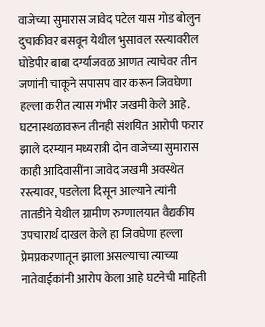वाजेच्या सुमारास जावेद पटेल यास गोड बोलुन दुचाकीवर बसवून येथील भुसावल रस्त्यावरील घोडेपीर बाबा दर्ग्याजवळ आणत त्याचेवर तीन जणांनी चाकूने सपासप वार करून जिवघेणा हल्ला करीत त्यास गंभीर जखमी केले आहे. घटनास्थळावरून तीनही संशयित आरोपी फरार झाले दरम्यान मध्यरात्री दोन वाजेच्या सुमारास काही आदिवासींना जावेद जखमी अवस्थेत रस्त्यावर, पडलेला दिसून आल्याने त्यांनी तातडीने येथील ग्रामीण रुग्णालयात वैद्यकीय उपचारार्थ दाखल केले हा जिवघेणा हल्ला प्रेमप्रकरणातून झाला असल्याचा त्याच्या नातेवाईकांनी आरोप केला आहे घटनेची माहिती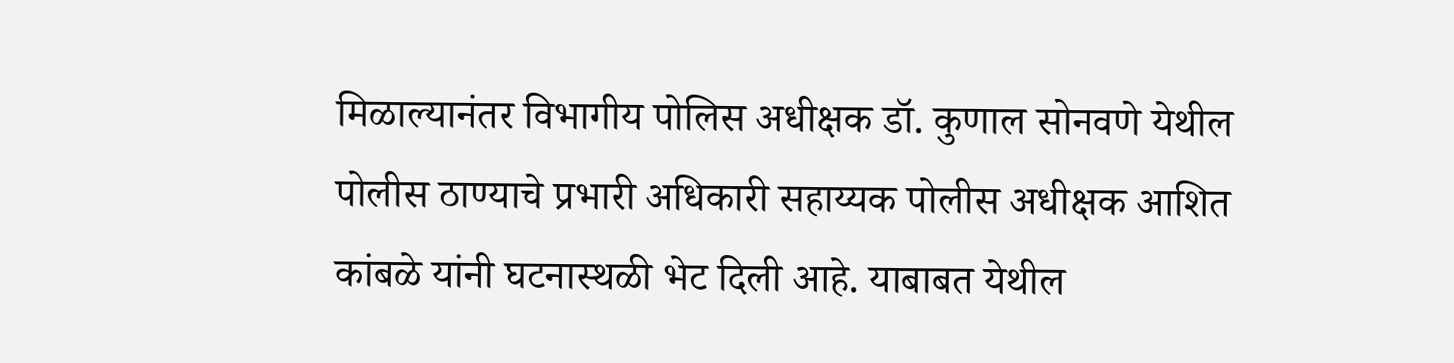मिळाल्यानंतर विभागीय पोलिस अधीक्षक डॉ. कुणाल सोनवणे येथील पोलीस ठाण्याचे प्रभारी अधिकारी सहाय्यक पोलीस अधीक्षक आशित कांबळे यांनी घटनास्थळी भेट दिली आहे. याबाबत येथील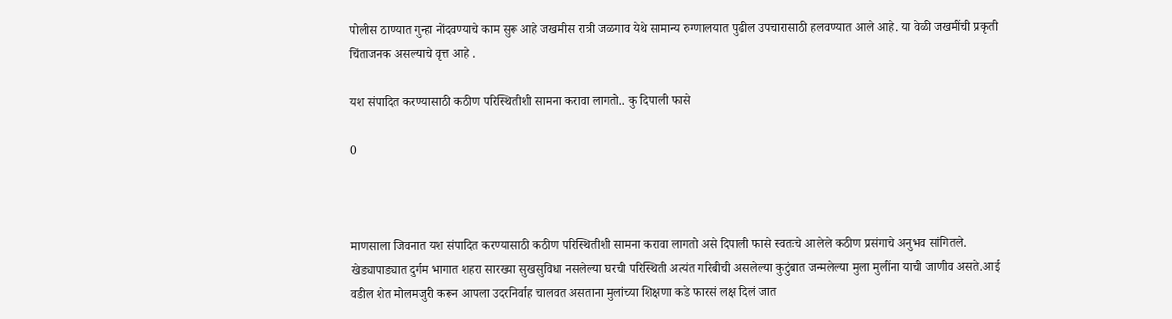पोलीस ठाण्यात गुन्हा नोंदवण्याचे काम सुरू आहे जखमीस रात्री जळगाव येथे सामान्य रुग्णालयात पुढील उपचारासाठी हलवण्यात आले आहे. या वेळी जखमींची प्रकृती चिंताजनक असल्याचे वृत्त आहे .

यश संपादित करण्यासाठी कठीण परिस्थितीशी सामना करावा लागतो.. कु दिपाली फासे

0



माणसाला जिवनात यश संपादित करण्यासाठी कठीण परिस्थितीशी सामना करावा लागतो असे दिपाली फासे स्वतःचे आलेले कठीण प्रसंगाचे अनुभव सांगितले.
खेड्यापाड्यात दुर्गम भागात शहरा सारख्या सुखसुविधा नसलेल्या घरची परिस्थिती अत्यंत गरिबीची असलेल्या कुटुंबात जन्मलेल्या मुला मुलींना याची जाणीव असते.आई वडील शेत मोलमजुरी करून आपला उदरनिर्वाह चालवत असताना मुलांच्या शिक्षणा कडे फारसं लक्ष दिलं जात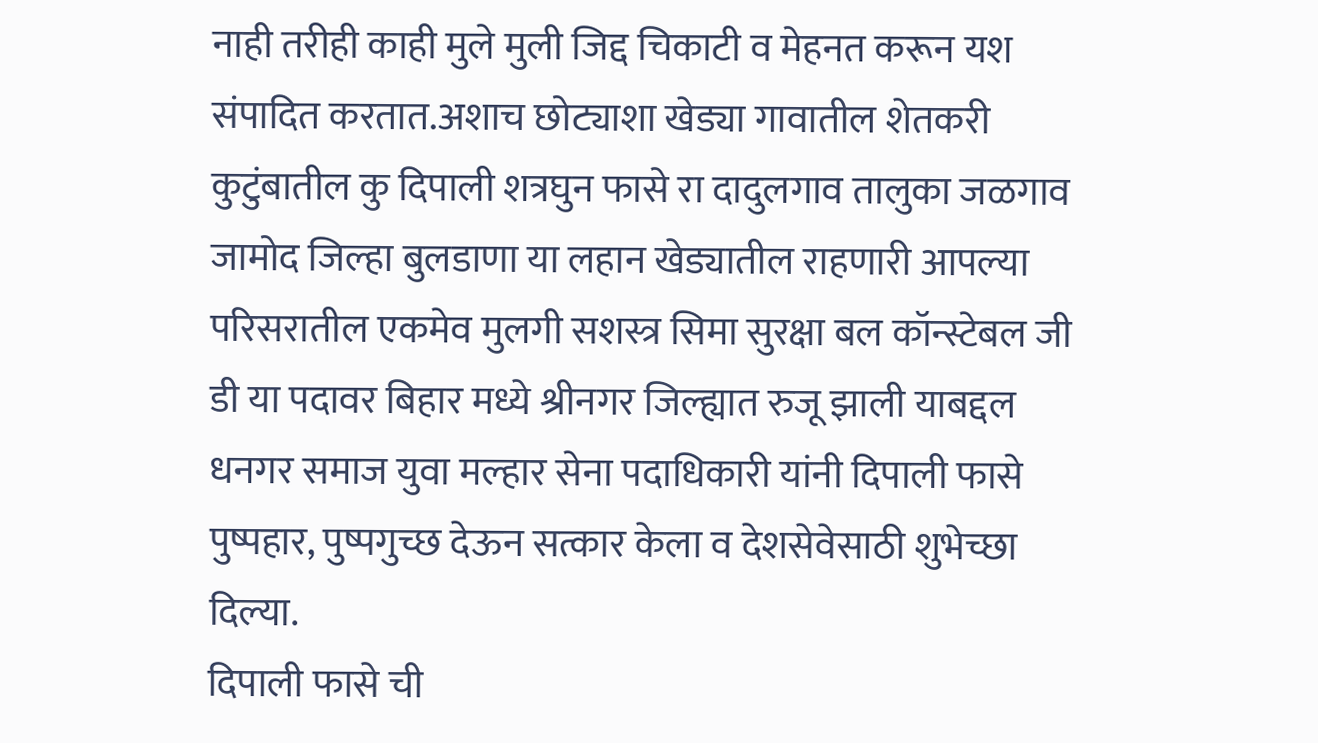नाही तरीही काही मुले मुली जिद्द चिकाटी व मेहनत करून यश संपादित करतात.अशाच छोट्याशा खेड्या गावातील शेतकरी कुटुंबातील कु दिपाली शत्रघुन फासे रा दादुलगाव तालुका जळगाव जामोद जिल्हा बुलडाणा या लहान खेड्यातील राहणारी आपल्या परिसरातील एकमेव मुलगी सशस्त्र सिमा सुरक्षा बल कॉन्स्टेबल जी डी या पदावर बिहार मध्ये श्रीनगर जिल्ह्यात रुजू झाली याबद्दल धनगर समाज युवा मल्हार सेना पदाधिकारी यांनी दिपाली फासे पुष्पहार, पुष्पगुच्छ देऊन सत्कार केला व देशसेवेसाठी शुभेच्छा दिल्या.
दिपाली फासे ची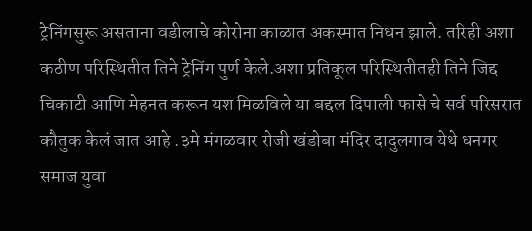ट्रेनिंगसुरू असताना वडीलाचे कोरोना काळात अकस्मात निधन झाले. तरिही अशा कठीण परिस्थितीत तिने ट्रेनिंग पुर्ण केले.अशा प्रतिकूल परिस्थितीतही तिने जिद्द चिकाटी आणि मेहनत करून यश मिळविले या बद्दल दिपाली फासे चे सर्व परिसरात कौतुक केलं जात आहे .३मे मंगळवार रोजी खंडोबा मंदिर दादुलगाव येथे धनगर समाज युवा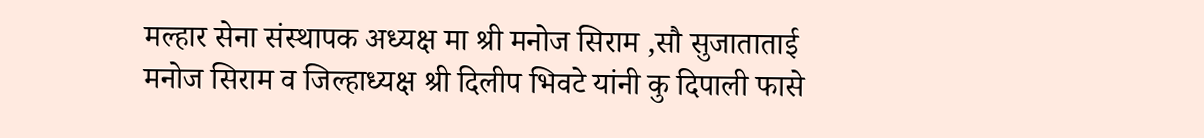मल्हार सेना संस्थापक अध्यक्ष मा श्री मनोज सिराम ,सौ सुजाताताई मनोज सिराम व जिल्हाध्यक्ष श्री दिलीप भिवटे यांनी कु दिपाली फासे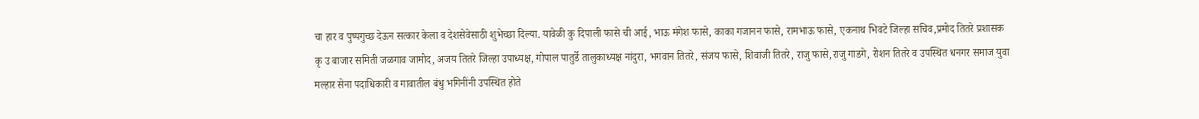चा हार व पुष्पगुच्छ देऊन सत्कार केला व देशसेवेसाठी शुभेच्छा दिल्या. यावेळी कु दिपाली फासे ची आई, भाऊ मंगेश फासे, काका गजानन फासे, रामभाऊ फासे, एकनाथ भिवटे जिल्हा सचिव,प्रमोद तितरे प्रशासक कृ उ बाजार समिती जळगाव जामोद, अजय तितरे जिल्हा उपाध्यक्ष, गोपाल पातुर्डे तालुकाध्यक्ष नांदुरा, भगवान तितरे, संजय फासे, शिवाजी तितरे, राजु फासे,राजु गाडगे, रोशन तितरे व उपस्थित धनगर समाज युवा मल्हार सेना पदाधिकारी व गावातील बंधु भगिनींनी उपस्थित होते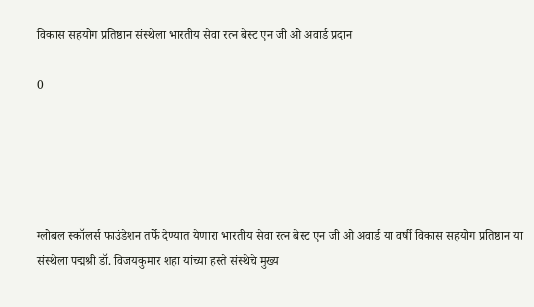विकास सहयोग प्रतिष्ठान संस्थेला भारतीय सेवा रत्न बेस्ट एन जी ओ अवार्ड प्रदान

0





ग्लोबल स्कॉलर्स फाउंडेशन तर्फे देण्यात येणारा भारतीय सेवा रत्न बेस्ट एन जी ओ अवार्ड या वर्षी विकास सहयोग प्रतिष्ठान या संस्थेला पद्मश्री डॉ. विजयकुमार शहा यांच्या हस्ते संस्थेचे मुख्य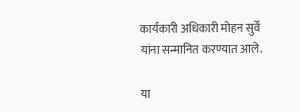कार्यकारी अधिकारी मोहन सुर्वे यांना सन्मानित करण्यात आले.

या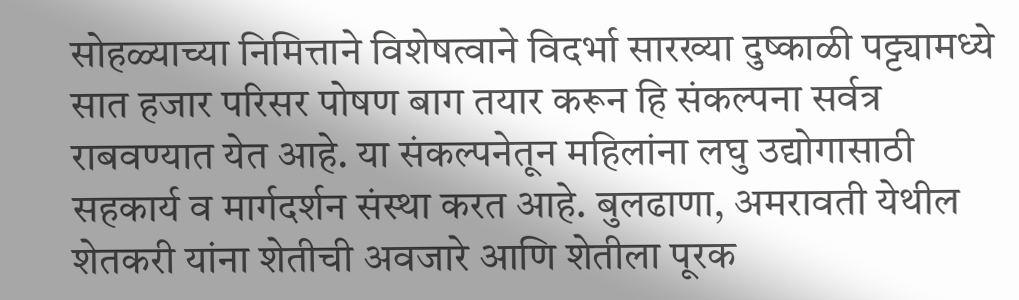सोहळ्याच्या निमित्ताने विशेषत्वाने विदर्भा सारख्या दुष्काळी पट्ट्यामध्ये सात हजार परिसर पोषण बाग तयार करून हि संकल्पना सर्वत्र राबवण्यात येत आहे. या संकल्पनेतून महिलांना लघु उद्योगासाठी सहकार्य व मार्गदर्शन संस्था करत आहे. बुलढाणा, अमरावती येथील शेतकरी यांना शेतीची अवजारे आणि शेतीला पूरक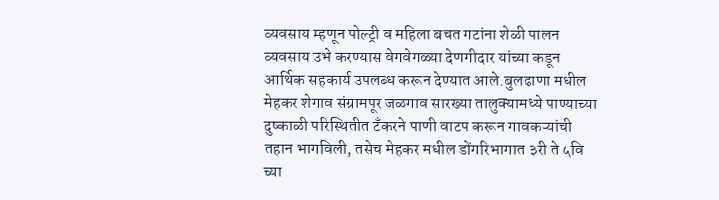व्यवसाय म्हणून पोल्ट्री व महिला बचत गटांना शेळी पालन व्यवसाय उभे करण्यास वेगवेगळ्या देणगीदार यांच्या कडून आर्थिक सहकार्य उपलब्ध करून देण्यात आले.बुलढाणा मधील मेहकर शेगाव संग्रामपूर जळगाव सारख्या तालुक्यामध्ये पाण्याच्या दुष्काळी परिस्थितीत टँकरने पाणी वाटप करून गावकऱ्यांची तहान भागविली, तसेच मेहकर मधील डोंगरिभागात ३री ते ५वि च्या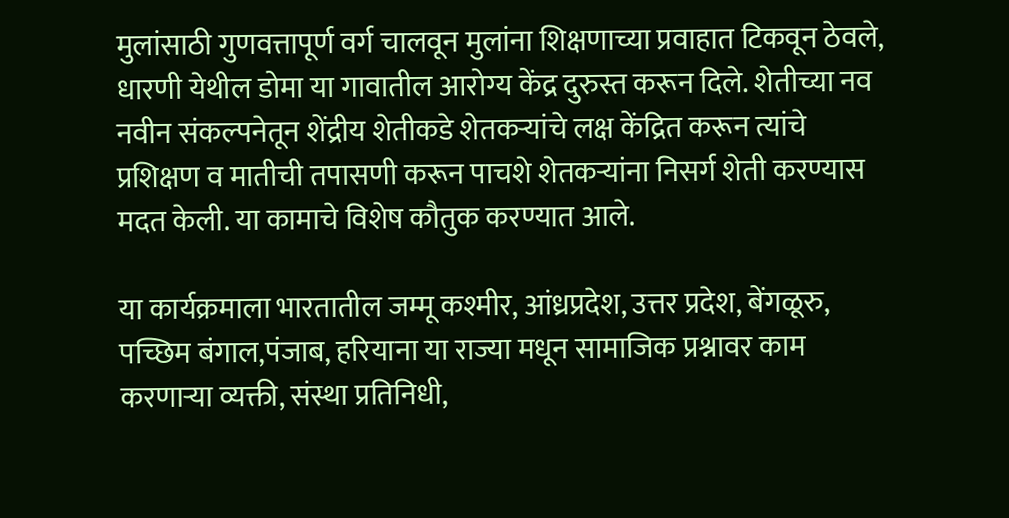मुलांसाठी गुणवत्तापूर्ण वर्ग चालवून मुलांना शिक्षणाच्या प्रवाहात टिकवून ठेवले, धारणी येथील डोमा या गावातील आरोग्य केंद्र दुरुस्त करून दिले. शेतीच्या नव नवीन संकल्पनेतून शेंद्रीय शेतीकडे शेतकऱ्यांचे लक्ष केंद्रित करून त्यांचे प्रशिक्षण व मातीची तपासणी करून पाचशे शेतकऱ्यांना निसर्ग शेती करण्यास मदत केली. या कामाचे विशेष कौतुक करण्यात आले.

या कार्यक्रमाला भारतातील जम्मू कश्मीर, आंध्रप्रदेश, उत्तर प्रदेश, बेंगळूरु, पच्छिम बंगाल,पंजाब, हरियाना या राज्या मधून सामाजिक प्रश्नावर काम करणाऱ्या व्यक्ती, संस्था प्रतिनिधी,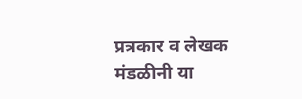प्रत्रकार व लेखक मंडळीनी या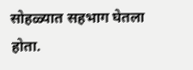सोहळ्यात सहभाग घेतला होता.